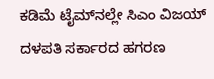ಕಡಿಮೆ ಟೈಮ್‌ನಲ್ಲೇ ಸಿಎಂ ವಿಜಯ್‌ ದಳಪತಿ ಸರ್ಕಾರದ ಹಗರಣ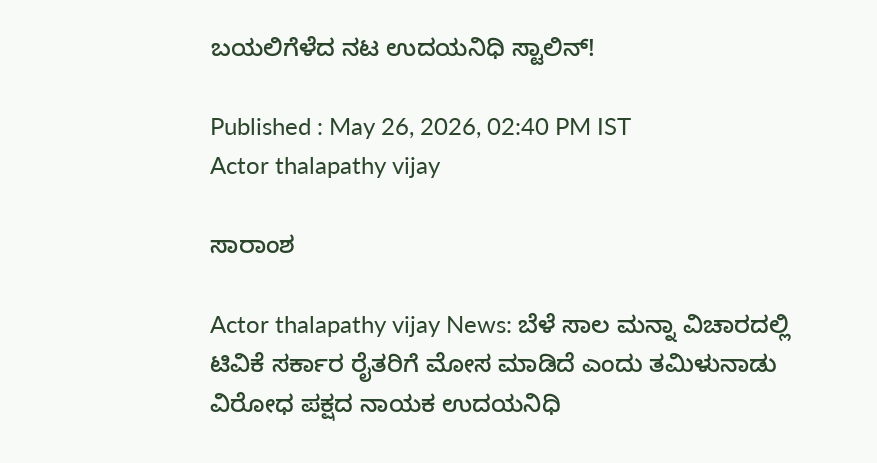ಬಯಲಿಗೆಳೆದ ನಟ ಉದಯನಿಧಿ ಸ್ಟಾಲಿನ್!

Published : May 26, 2026, 02:40 PM IST
Actor thalapathy vijay

ಸಾರಾಂಶ

Actor thalapathy vijay News: ಬೆಳೆ ಸಾಲ ಮನ್ನಾ ವಿಚಾರದಲ್ಲಿ ಟಿವಿ‌ಕೆ ಸರ್ಕಾರ ರೈತರಿಗೆ ಮೋಸ ಮಾಡಿದೆ ಎಂದು ತಮಿಳುನಾಡು ವಿರೋಧ ಪಕ್ಷದ ನಾಯಕ ಉದಯನಿಧಿ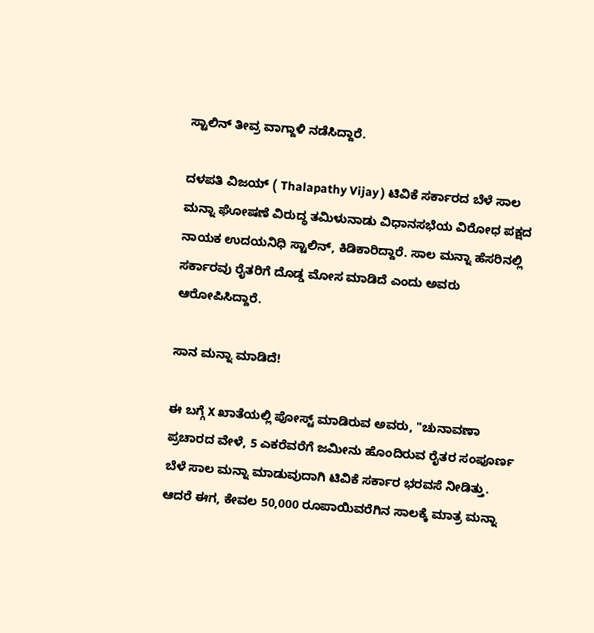ಸ್ಟಾಲಿನ್ ತೀವ್ರ ವಾಗ್ದಾಳಿ ನಡೆಸಿದ್ದಾರೆ.

ದಳಪತಿ ವಿಜಯ್‌ ( Thalapathy Vijay ) ಟಿವಿ‌ಕೆ ಸರ್ಕಾರದ ಬೆಳೆ ಸಾಲ ಮನ್ನಾ ಘೋಷಣೆ ವಿರುದ್ಧ ತಮಿಳುನಾಡು ವಿಧಾನಸಭೆಯ ವಿರೋಧ ಪಕ್ಷದ ನಾಯಕ ಉದಯನಿಧಿ ಸ್ಟಾಲಿನ್, ಕಿಡಿಕಾರಿದ್ದಾರೆ. ಸಾಲ ಮನ್ನಾ ಹೆಸರಿನಲ್ಲಿ ಸರ್ಕಾರವು ರೈತರಿಗೆ ದೊಡ್ಡ ಮೋಸ ಮಾಡಿದೆ ಎಂದು ಅವರು ಆರೋಪಿಸಿದ್ದಾರೆ.

ಸಾನ ಮನ್ನಾ ಮಾಡಿದೆ!

ಈ ಬಗ್ಗೆ X ಖಾತೆಯಲ್ಲಿ ಪೋಸ್ಟ್ ಮಾಡಿರುವ ಅವರು, "ಚುನಾವಣಾ ಪ್ರಚಾರದ ವೇಳೆ, 5 ಎಕರೆವರೆಗೆ ಜಮೀನು ಹೊಂದಿರುವ ರೈತರ ಸಂಪೂರ್ಣ ಬೆಳೆ ಸಾಲ ಮನ್ನಾ ಮಾಡುವುದಾಗಿ ಟಿವಿ‌ಕೆ ಸರ್ಕಾರ ಭರವಸೆ ನೀಡಿತ್ತು. ಆದರೆ ಈಗ, ಕೇವಲ 50,000 ರೂಪಾಯಿವರೆಗಿನ ಸಾಲಕ್ಕೆ ಮಾತ್ರ ಮನ್ನಾ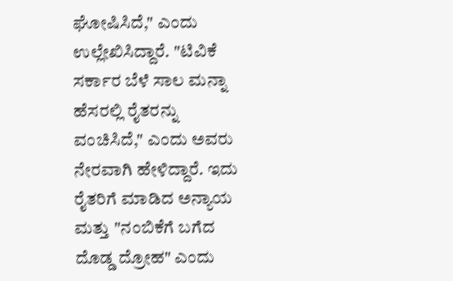ಘೋಷಿಸಿದೆ," ಎಂದು ಉಲ್ಲೇಖಿಸಿದ್ದಾರೆ. "ಟಿವಿ‌ಕೆ ಸರ್ಕಾರ ಬೆಳೆ ಸಾಲ ಮನ್ನಾ ಹೆಸರಲ್ಲಿ ರೈತರನ್ನು ವಂಚಿಸಿದೆ," ಎಂದು ಅವರು ನೇರವಾಗಿ ಹೇಳಿದ್ದಾರೆ. ಇದು ರೈತರಿಗೆ ಮಾಡಿದ ಅನ್ಯಾಯ ಮತ್ತು "ನಂಬಿಕೆಗೆ ಬಗೆದ ದೊಡ್ಡ ದ್ರೋಹ" ಎಂದು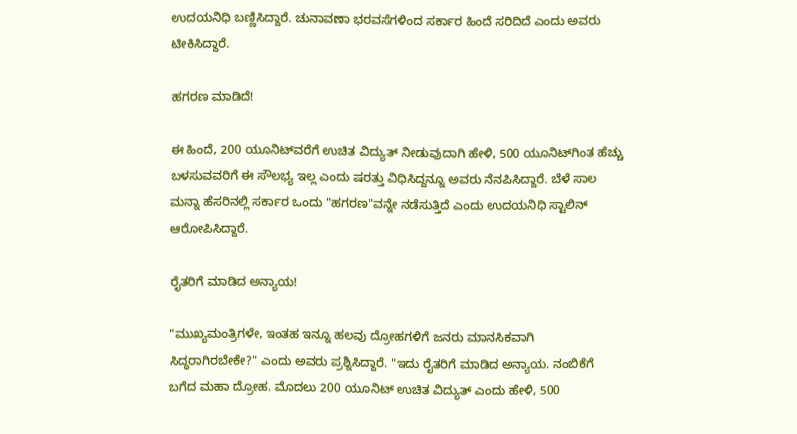ಉದಯನಿಧಿ ಬಣ್ಣಿಸಿದ್ದಾರೆ. ಚುನಾವಣಾ ಭರವಸೆಗಳಿಂದ ಸರ್ಕಾರ ಹಿಂದೆ ಸರಿದಿದೆ ಎಂದು ಅವರು ಟೀಕಿಸಿದ್ದಾರೆ.

ಹಗರಣ ಮಾಡಿದೆ!

ಈ ಹಿಂದೆ, 200 ಯೂನಿಟ್‌ವರೆಗೆ ಉಚಿತ ವಿದ್ಯುತ್ ನೀಡುವುದಾಗಿ ಹೇಳಿ, 500 ಯೂನಿಟ್‌ಗಿಂತ ಹೆಚ್ಚು ಬಳಸುವವರಿಗೆ ಈ ಸೌಲಭ್ಯ ಇಲ್ಲ ಎಂದು ಷರತ್ತು ವಿಧಿಸಿದ್ದನ್ನೂ ಅವರು ನೆನಪಿಸಿದ್ದಾರೆ. ಬೆಳೆ ಸಾಲ ಮನ್ನಾ ಹೆಸರಿನಲ್ಲಿ ಸರ್ಕಾರ ಒಂದು "ಹಗರಣ"ವನ್ನೇ ನಡೆಸುತ್ತಿದೆ ಎಂದು ಉದಯನಿಧಿ ಸ್ಟಾಲಿನ್ ಆರೋಪಿಸಿದ್ದಾರೆ.

ರೈತರಿಗೆ ಮಾಡಿದ ಅನ್ಯಾಯ!

"ಮುಖ್ಯಮಂತ್ರಿಗಳೇ, ಇಂತಹ ಇನ್ನೂ ಹಲವು ದ್ರೋಹಗಳಿಗೆ ಜನರು ಮಾನಸಿಕವಾಗಿ ಸಿದ್ಧರಾಗಿರಬೇಕೇ?" ಎಂದು ಅವರು ಪ್ರಶ್ನಿಸಿದ್ದಾರೆ. "ಇದು ರೈತರಿಗೆ ಮಾಡಿದ ಅನ್ಯಾಯ. ನಂಬಿಕೆಗೆ ಬಗೆದ ಮಹಾ ದ್ರೋಹ. ಮೊದಲು 200 ಯೂನಿಟ್ ಉಚಿತ ವಿದ್ಯುತ್ ಎಂದು ಹೇಳಿ, 500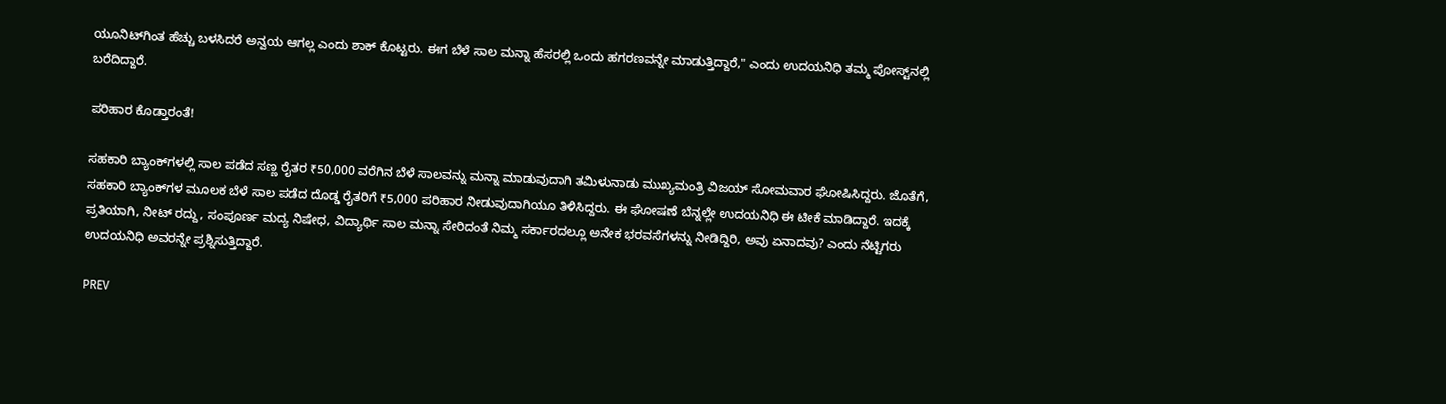ಯೂನಿಟ್‌ಗಿಂತ ಹೆಚ್ಚು ಬಳಸಿದರೆ ಅನ್ವಯ ಆಗಲ್ಲ ಎಂದು ಶಾಕ್ ಕೊಟ್ಟರು. ಈಗ ಬೆಳೆ ಸಾಲ ಮನ್ನಾ ಹೆಸರಲ್ಲಿ ಒಂದು ಹಗರಣವನ್ನೇ ಮಾಡುತ್ತಿದ್ದಾರೆ," ಎಂದು ಉದಯನಿಧಿ ತಮ್ಮ ಪೋಸ್ಟ್‌ನಲ್ಲಿ ಬರೆದಿದ್ದಾರೆ.

ಪರಿಹಾರ ಕೊಡ್ತಾರಂತೆ!

ಸಹಕಾರಿ ಬ್ಯಾಂಕ್‌ಗಳಲ್ಲಿ ಸಾಲ ಪಡೆದ ಸಣ್ಣ ರೈತರ ₹50,000 ವರೆಗಿನ ಬೆಳೆ ಸಾಲವನ್ನು ಮನ್ನಾ ಮಾಡುವುದಾಗಿ ತಮಿಳುನಾಡು ಮುಖ್ಯಮಂತ್ರಿ ವಿಜಯ್ ಸೋಮವಾರ ಘೋಷಿಸಿದ್ದರು. ಜೊತೆಗೆ, ಸಹಕಾರಿ ಬ್ಯಾಂಕ್‌ಗಳ ಮೂಲಕ ಬೆಳೆ ಸಾಲ ಪಡೆದ ದೊಡ್ಡ ರೈತರಿಗೆ ₹5,000 ಪರಿಹಾರ ನೀಡುವುದಾಗಿಯೂ ತಿಳಿಸಿದ್ದರು. ಈ ಘೋಷಣೆ ಬೆನ್ನಲ್ಲೇ ಉದಯನಿಧಿ ಈ ಟೀಕೆ ಮಾಡಿದ್ದಾರೆ. ಇದಕ್ಕೆ ಪ್ರತಿಯಾಗಿ, ನೀಟ್ ರದ್ದು, ಸಂಪೂರ್ಣ ಮದ್ಯ ನಿಷೇಧ, ವಿದ್ಯಾರ್ಥಿ ಸಾಲ ಮನ್ನಾ ಸೇರಿದಂತೆ ನಿಮ್ಮ ಸರ್ಕಾರದಲ್ಲೂ ಅನೇಕ ಭರವಸೆಗಳನ್ನು ನೀಡಿದ್ದಿರಿ, ಅವು ಏನಾದವು? ಎಂದು ನೆಟ್ಟಿಗರು ಉದಯನಿಧಿ ಅವರನ್ನೇ ಪ್ರಶ್ನಿಸುತ್ತಿದ್ದಾರೆ.

PREV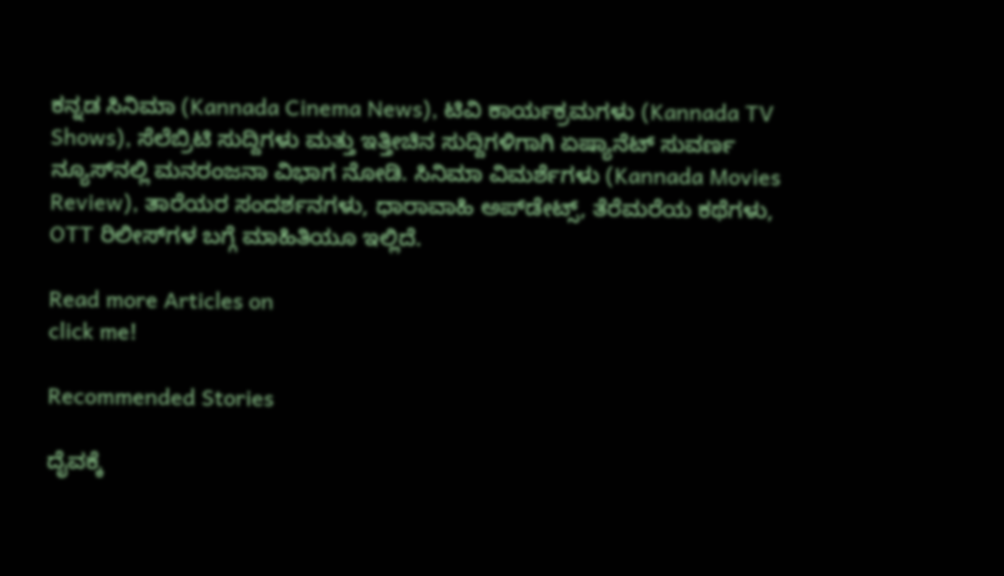ಕನ್ನಡ ಸಿನಿಮಾ (Kannada Cinema News), ಟಿವಿ ಕಾರ್ಯಕ್ರಮಗಳು (Kannada TV Shows), ಸೆಲೆಬ್ರಿಟಿ ಸುದ್ದಿಗಳು ಮತ್ತು ಇತ್ತೀಚಿನ ಸುದ್ದಿಗಳಿಗಾಗಿ ಏಷ್ಯಾನೆಟ್ ಸುವರ್ಣ ನ್ಯೂಸ್‌ನಲ್ಲಿ ಮನರಂಜನಾ ವಿಭಾಗ ನೋಡಿ. ಸಿನಿಮಾ ವಿಮರ್ಶೆಗಳು (Kannada Movies Review), ತಾರೆಯರ ಸಂದರ್ಶನಗಳು, ಧಾರಾವಾಹಿ ಅಪ್‌ಡೇಟ್ಸ್‌, ತೆರೆಮರೆಯ ಕಥೆಗಳು, OTT ರಿಲೀಸ್‌ಗಳ ಬಗ್ಗೆ ಮಾಹಿತಿಯೂ ಇಲ್ಲಿದೆ.

Read more Articles on
click me!

Recommended Stories

ದೈವಕ್ಕೆ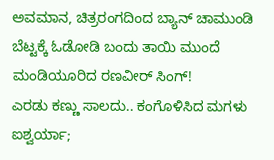ಅವಮಾನ, ಚಿತ್ರರಂಗದಿಂದ ಬ್ಯಾನ್ ಚಾಮುಂಡಿ ಬೆಟ್ಟಕ್ಕೆ ಓಡೋಡಿ ಬಂದು ತಾಯಿ ಮುಂದೆ ಮಂಡಿಯೂರಿದ ರಣವೀರ್ ಸಿಂಗ್!
ಎರಡು ಕಣ್ಣು ಸಾಲದು.. ಕಂಗೊಳಿಸಿದ ಮಗಳು ಐಶ್ವರ್ಯಾ;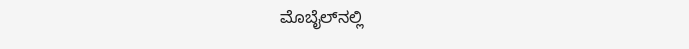ಮೊಬೈಲ್‌ನಲ್ಲಿ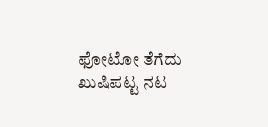ಫೋಟೋ ತೆಗೆದು ಖುಷಿಪಟ್ಟ ನಟ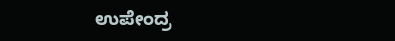ಉಪೇಂದ್ರ